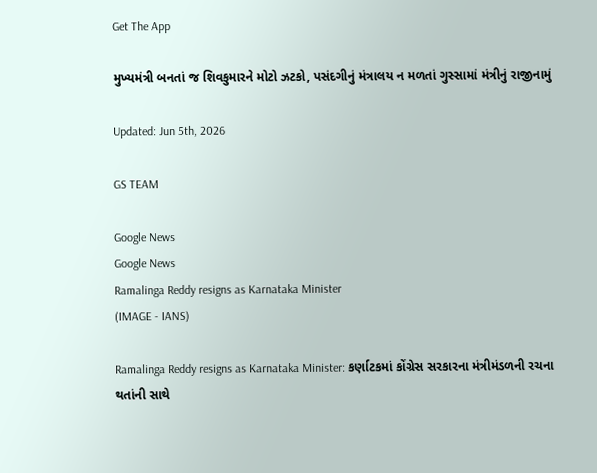Get The App

મુખ્યમંત્રી બનતાં જ શિવકુમારને મોટો ઝટકો, પસંદગીનું મંત્રાલય ન મળતાં ગુસ્સામાં મંત્રીનું રાજીનામું

Updated: Jun 5th, 2026

GS TEAM

Google News
Google News
Ramalinga Reddy resigns as Karnataka Minister
(IMAGE - IANS)

Ramalinga Reddy resigns as Karnataka Minister: કર્ણાટકમાં કોંગ્રેસ સરકારના મંત્રીમંડળની રચના થતાંની સાથે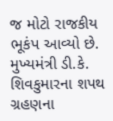જ મોટો રાજકીય ભૂકંપ આવ્યો છે. મુખ્યમંત્રી ડી.કે. શિવકુમારના શપથ ગ્રહણના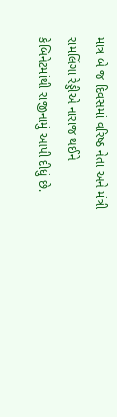માત્ર બે જ દિવસમાં વરિષ્ઠ નેતા અને મંત્રી રામલિંગા રેડ્ડીએ નારાજ થઈને કેબિનેટમાંથી રાજીનામું આપી દીધું છે.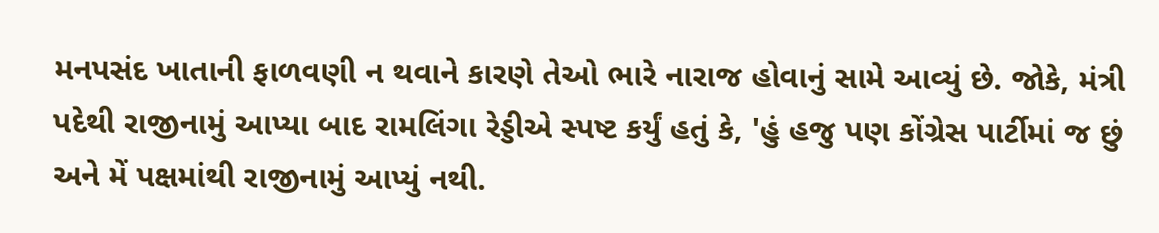મનપસંદ ખાતાની ફાળવણી ન થવાને કારણે તેઓ ભારે નારાજ હોવાનું સામે આવ્યું છે. જોકે, મંત્રી પદેથી રાજીનામું આપ્યા બાદ રામલિંગા રેડ્ડીએ સ્પષ્ટ કર્યું હતું કે, 'હું હજુ પણ કોંગ્રેસ પાર્ટીમાં જ છું અને મેં પક્ષમાંથી રાજીનામું આપ્યું નથી.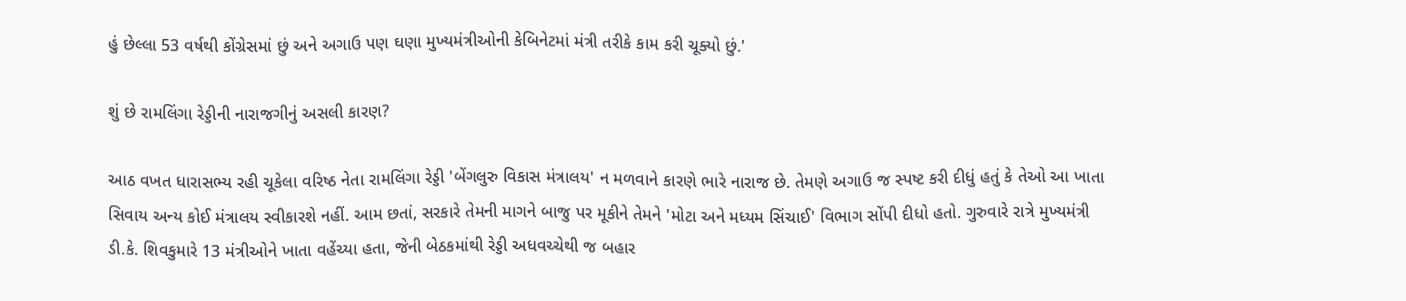હું છેલ્લા 53 વર્ષથી કોંગ્રેસમાં છું અને અગાઉ પણ ઘણા મુખ્યમંત્રીઓની કેબિનેટમાં મંત્રી તરીકે કામ કરી ચૂક્યો છું.'

શું છે રામલિંગા રેડ્ડીની નારાજગીનું અસલી કારણ?

આઠ વખત ધારાસભ્ય રહી ચૂકેલા વરિષ્ઠ નેતા રામલિંગા રેડ્ડી 'બેંગલુરુ વિકાસ મંત્રાલય' ન મળવાને કારણે ભારે નારાજ છે. તેમણે અગાઉ જ સ્પષ્ટ કરી દીધું હતું કે તેઓ આ ખાતા સિવાય અન્ય કોઈ મંત્રાલય સ્વીકારશે નહીં. આમ છતાં, સરકારે તેમની માગને બાજુ પર મૂકીને તેમને 'મોટા અને મધ્યમ સિંચાઈ' વિભાગ સોંપી દીધો હતો. ગુરુવારે રાત્રે મુખ્યમંત્રી ડી.કે. શિવકુમારે 13 મંત્રીઓને ખાતા વહેંચ્યા હતા, જેની બેઠકમાંથી રેડ્ડી અધવચ્ચેથી જ બહાર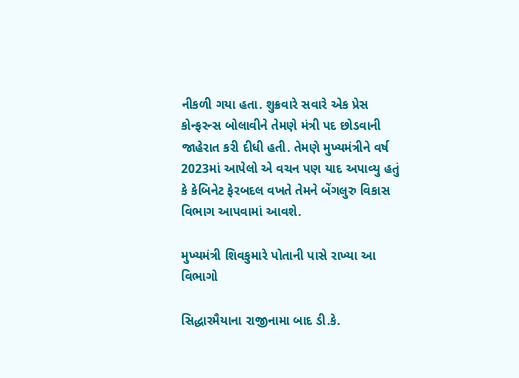નીકળી ગયા હતા. શુક્રવારે સવારે એક પ્રેસ કોન્ફરન્સ બોલાવીને તેમણે મંત્રી પદ છોડવાની જાહેરાત કરી દીધી હતી. તેમણે મુખ્યમંત્રીને વર્ષ 2023માં આપેલો એ વચન પણ યાદ અપાવ્યુ હતું કે કેબિનેટ ફેરબદલ વખતે તેમને બેંગલુરુ વિકાસ વિભાગ આપવામાં આવશે.

મુખ્યમંત્રી શિવકુમારે પોતાની પાસે રાખ્યા આ વિભાગો

સિદ્ધારમૈયાના રાજીનામા બાદ ડી.કે.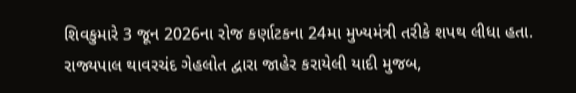શિવકુમારે 3 જૂન 2026ના રોજ કર્ણાટકના 24મા મુખ્યમંત્રી તરીકે શપથ લીધા હતા. રાજ્યપાલ થાવરચંદ ગેહલોત દ્વારા જાહેર કરાયેલી યાદી મુજબ,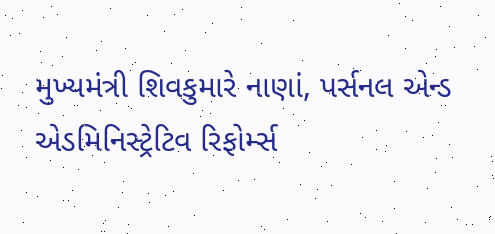મુખ્યમંત્રી શિવકુમારે નાણાં, પર્સનલ એન્ડ એડમિનિસ્ટ્રેટિવ રિફોર્મ્સ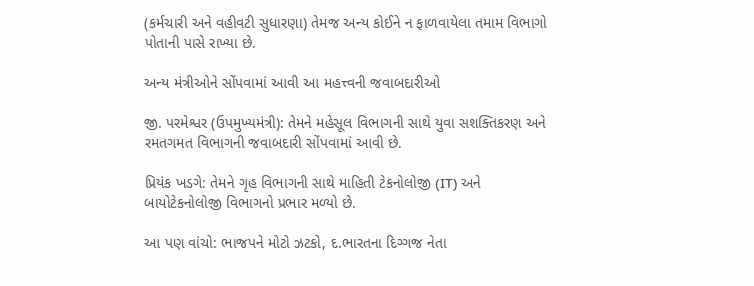(કર્મચારી અને વહીવટી સુધારણા) તેમજ અન્ય કોઈને ન ફાળવાયેલા તમામ વિભાગો પોતાની પાસે રાખ્યા છે.

અન્ય મંત્રીઓને સોંપવામાં આવી આ મહત્ત્વની જવાબદારીઓ

જી. પરમેશ્વર (ઉપમુખ્યમંત્રી): તેમને મહેસૂલ વિભાગની સાથે યુવા સશક્તિકરણ અને રમતગમત વિભાગની જવાબદારી સોંપવામાં આવી છે.

પ્રિયંક ખડગે: તેમને ગૃહ વિભાગની સાથે માહિતી ટેકનોલોજી (IT) અને બાયોટેકનોલોજી વિભાગનો પ્રભાર મળ્યો છે.

આ પણ વાંચો: ભાજપને મોટો ઝટકો, દ.ભારતના દિગ્ગજ નેતા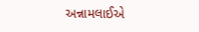અન્નામલાઈએ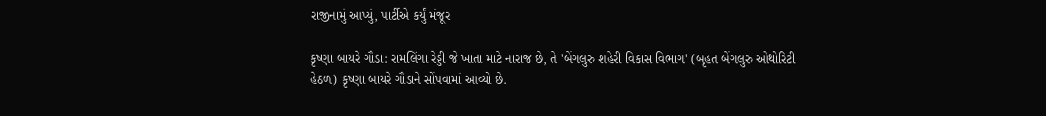રાજીનામું આપ્યું, પાર્ટીએ કર્યું મંજૂર

કૃષ્ણા બાયરે ગૌડા: રામલિંગા રેડ્ડી જે ખાતા માટે નારાજ છે, તે 'બેંગલુરુ શહેરી વિકાસ વિભાગ' (બૃહત બેંગલુરુ ઓથોરિટી હેઠળ) કૃષ્ણા બાયરે ગૌડાને સોંપવામાં આવ્યો છે.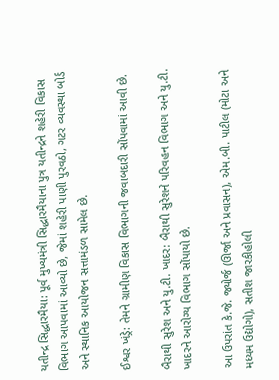યતીન્દ્ર સિદ્ધારમૈયા: પૂર્વ મુખ્યમંત્રી સિદ્ધારમૈયાના પુત્ર યતીન્દ્રને શહેરી વિકાસ વિભાગ આપવામાં આવ્યો છે, જેમાં શહેરી પાણી પુરવઠો, ગટર વ્યવસ્થા બોર્ડ અને સ્થાનિક આયોજન સત્તામંડળ સામેલ છે.

ઈશ્વર ખંડ્રે: તેમને ગ્રામીણ વિકાસ વિભાગની જવાબદારી સોંપવામાં આવી છે.

બૈરાથી સુરેશ અને યુ.ટી. ખાદર: બૈરાથી સુરેશને પરિવહન વિભાગ અને યુ.ટી. ખાદરને આરોગ્ય વિભાગ સોંપાયો છે.

આ ઉપરાંત કે.જે. જ્યોર્જ (ઊર્જા અને પ્રવાસન), એમ.બી. પાટીલ (મોટા અને મધ્યમ ઉદ્યોગો), સતીશ જારકીહોલી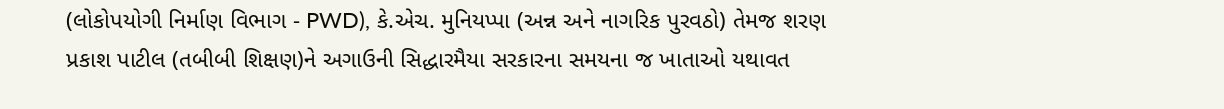(લોકોપયોગી નિર્માણ વિભાગ - PWD), કે.એચ. મુનિયપ્પા (અન્ન અને નાગરિક પુરવઠો) તેમજ શરણ પ્રકાશ પાટીલ (તબીબી શિક્ષણ)ને અગાઉની સિદ્ધારમૈયા સરકારના સમયના જ ખાતાઓ યથાવત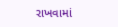રાખવામાં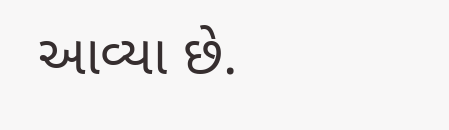આવ્યા છે.